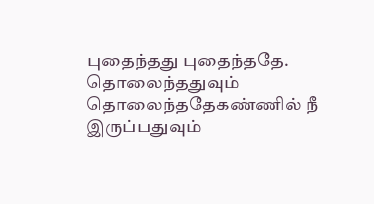புதைந்தது புதைந்ததே.
தொலைந்ததுவும்
தொலைந்ததேகண்ணில் நீ
இருப்பதுவும்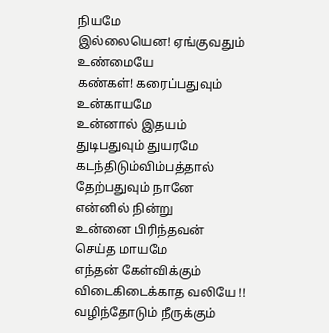நியமே
இல்லையென! ஏங்குவதும்
உண்மையே
கண்கள்! கரைப்பதுவும்
உன்காயமே
உன்னால் இதயம்
துடிபதுவும் துயரமே
கடந்திடும்விம்பத்தால்
தேற்பதுவும் நானே
என்னில் நின்று
உன்னை பிரிந்தவன்
செய்த மாயமே
எந்தன் கேள்விக்கும்
விடைகிடைக்காத வலியே !!
வழிந்தோடும் நீருக்கும்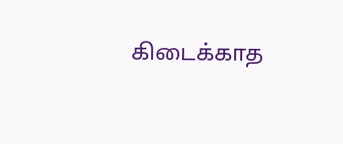கிடைக்காத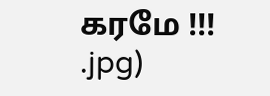கரமே !!!
.jpg)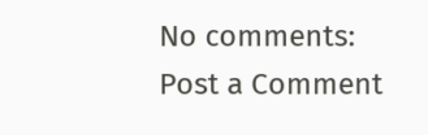No comments:
Post a Comment